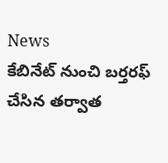News
కేబినేట్ నుంచి బర్తరఫ్ చేసిన తర్వాత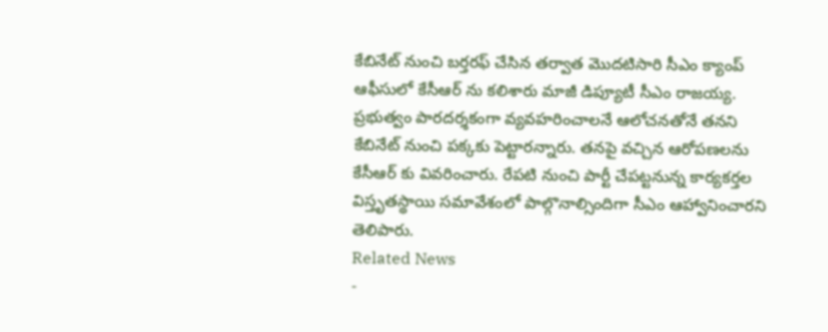కేబినేట్ నుంచి బర్తరఫ్ చేసిన తర్వాత మొదటిసారి సీఎం క్యాంప్ ఆఫీసులో కేసీఆర్ ను కలిశారు మాజీ డిప్యూటీ సీఎం రాజయ్య. ప్రభుత్వం పారదర్శకంగా వ్యవహరించాలనే ఆలోచనతోనే తనని కేబినేట్ నుంచి పక్కకు పెట్టారన్నారు. తనపై వచ్చిన ఆరోపణలను కేసీఆర్ కు వివరించారు. రేపటి నుంచి పార్టీ చేపట్టనున్న కార్యకర్తల విస్తృతస్థాయి సమావేశంలో పాల్గొనాల్సిందిగా సీఎం ఆహ్వానించారని తెలిపారు.
Related News
-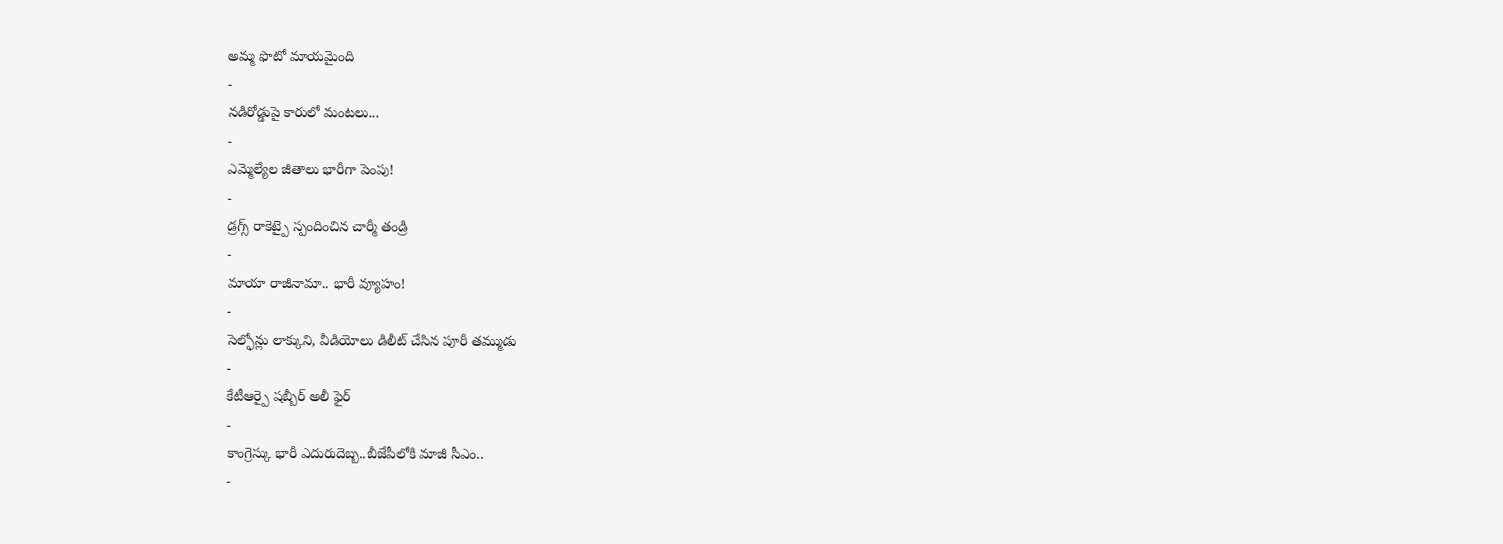అమ్మ ఫొటో మాయమైంది
-
నడిరోడ్డుపై కారులో మంటలు...
-
ఎమ్మెల్యేల జీతాలు భారీగా పెంపు!
-
డ్రగ్స్ రాకెట్పై స్పందించిన చార్మీ తండ్రి
-
మాయా రాజీనామా.. భారీ వ్యూహం!
-
సెల్ఫోన్లు లాక్కుని, వీడియోలు డిలీట్ చేసిన పూరీ తమ్ముడు
-
కేటీఆర్పై షబ్బీర్ అలీ ఫైర్
-
కాంగ్రెస్కు భారీ ఎదురుదెబ్బ..బీజేపీలోకి మాజీ సీఎం..
-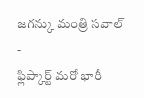జగన్కు మంత్రి సవాల్
-
ఫ్లిప్కార్ట్ మరో భారీ